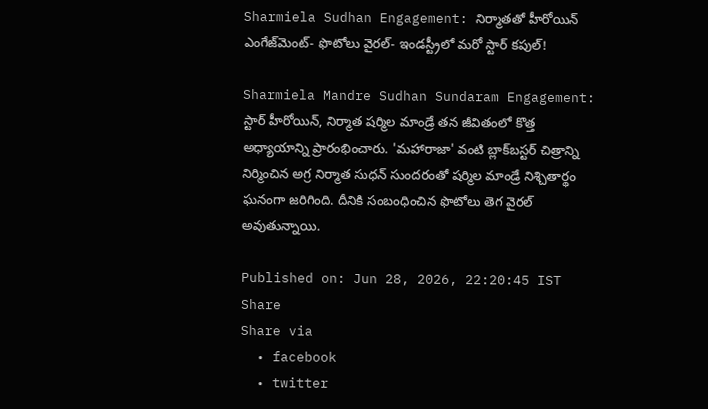Sharmiela Sudhan Engagement: నిర్మాతతో హీరోయిన్ ఎంగేజ్‌మెంట్- ఫొటోలు వైరల్- ఇండస్ట్రీలో మరో స్టార్ కపుల్!

Sharmiela Mandre Sudhan Sundaram Engagement: స్టార్ హీరోయిన్, నిర్మాత షర్మిల మాండ్రే తన జీవితంలో కొత్త అధ్యాయాన్ని ప్రారంభించారు. 'మహారాజా' వంటి బ్లాక్‌బస్టర్ చిత్రాన్ని నిర్మించిన అగ్ర నిర్మాత సుధన్ సుందరంతో షర్మిల మాండ్రే నిశ్చితార్థం ఘనంగా జరిగింది. దీనికి సంబంధించిన ఫొటోలు తెగ వైరల్ అవుతున్నాయి.

Published on: Jun 28, 2026, 22:20:45 IST
Share
Share via
  • facebook
  • twitter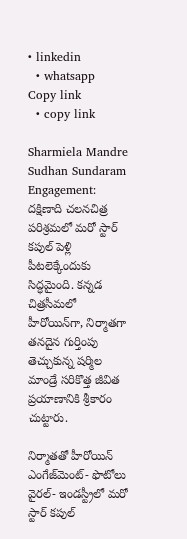• linkedin
  • whatsapp
Copy link
  • copy link

Sharmiela Mandre Sudhan Sundaram Engagement: దక్షిణాది చలనచిత్ర పరిశ్రమలో మరో స్టార్ కపుల్ పెళ్లి పీటలెక్కేందుకు సిద్ధమైంది. కన్నడ చిత్రసీమలో హీరోయిన్‌గా, నిర్మాతగా తనదైన గుర్తింపు తెచ్చుకున్న షర్మిల మాండ్రే సరికొత్త జీవిత ప్రయాణానికి శ్రీకారం చుట్టారు.

నిర్మాతతో హీరోయిన్ ఎంగేజ్‌మెంట్- ఫొటోలు వైరల్- ఇండస్ట్రీలో మరో స్టార్ కపుల్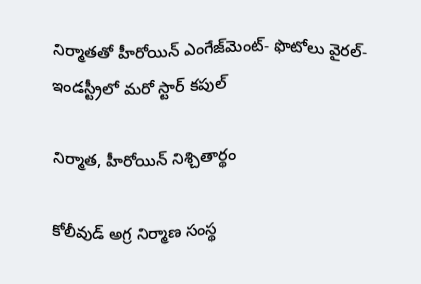నిర్మాతతో హీరోయిన్ ఎంగేజ్‌మెంట్- ఫొటోలు వైరల్- ఇండస్ట్రీలో మరో స్టార్ కపుల్

నిర్మాత, హీరోయిన్ నిశ్చితార్థం

కోలీవుడ్ అగ్ర నిర్మాణ సంస్థ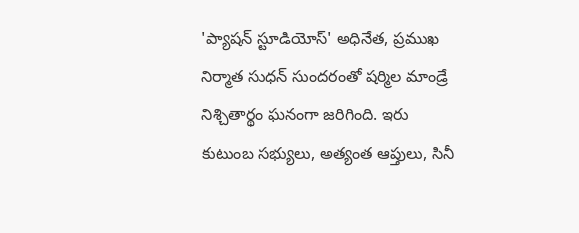'ప్యాషన్ స్టూడియోస్' అధినేత, ప్రముఖ నిర్మాత సుధన్ సుందరంతో షర్మిల మాండ్రే నిశ్చితార్థం ఘనంగా జరిగింది. ఇరు కుటుంబ సభ్యులు, అత్యంత ఆప్తులు, సినీ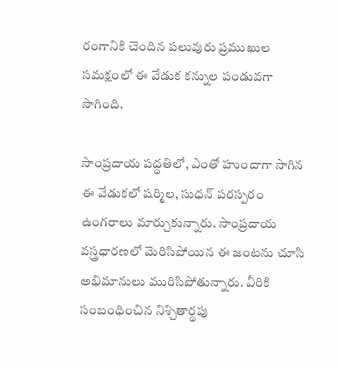రంగానికి చెందిన పలువురు ప్రముఖుల సమక్షంలో ఈ వేడుక కన్నుల పండువగా సాగింది.

సాంప్రదాయ పద్ధతిలో, ఎంతో హుందాగా సాగిన ఈ వేడుకలో షర్మిల, సుధన్ పరస్పరం ఉంగరాలు మార్చుకున్నారు. సాంప్రదాయ వస్త్రధారణలో మెరిసిపోయిన ఈ జంటను చూసి అభిమానులు మురిసిపోతున్నారు. వీరికి సంబంధించిన నిశ్చితార్థపు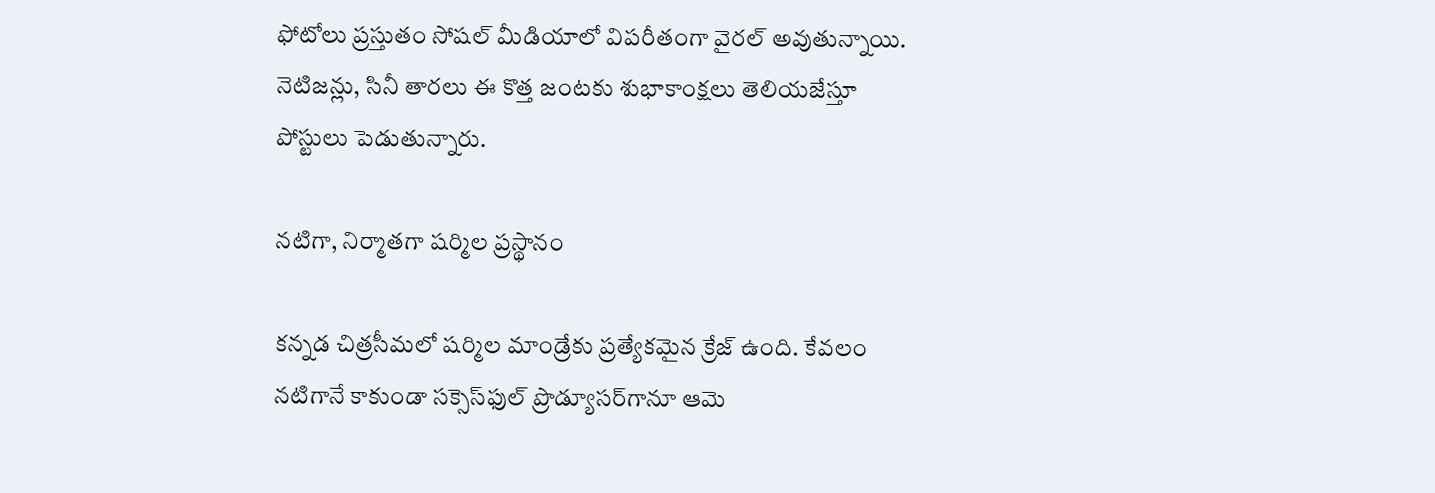ఫోటోలు ప్రస్తుతం సోషల్ మీడియాలో విపరీతంగా వైరల్ అవుతున్నాయి. నెటిజన్లు, సినీ తారలు ఈ కొత్త జంటకు శుభాకాంక్షలు తెలియజేస్తూ పోస్టులు పెడుతున్నారు.

నటిగా, నిర్మాతగా షర్మిల ప్రస్థానం

కన్నడ చిత్రసీమలో షర్మిల మాండ్రేకు ప్రత్యేకమైన క్రేజ్ ఉంది. కేవలం నటిగానే కాకుండా సక్సెస్‌ఫుల్ ప్రొడ్యూసర్‌గానూ ఆమె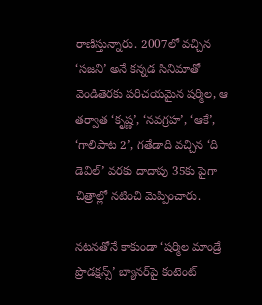రాణిస్తున్నారు. 2007లో వచ్చిన ‘సజని’ అనే కన్నడ సినిమాతో వెండితెరకు పరిచయమైన షర్మిల, ఆ తర్వాత ‘కృష్ణ’, ‘నవగ్రహ’, ‘ఆకే’, ‘గాలిపాట 2’, గతేడాది వచ్చిన ‘ది డెవిల్’ వరకు దాదాపు 35కు పైగా చిత్రాల్లో నటించి మెప్పించారు.

నటనతోనే కాకుండా ‘షర్మిల మాండ్రే ప్రొడక్షన్స్’ బ్యానర్‌పై కంటెంట్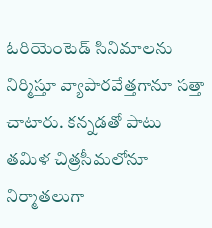ఓరియెంటెడ్ సినిమాలను నిర్మిస్తూ వ్యాపారవేత్తగానూ సత్తా చాటారు. కన్నడతో పాటు తమిళ చిత్రసీమలోనూ నిర్మాతలుగా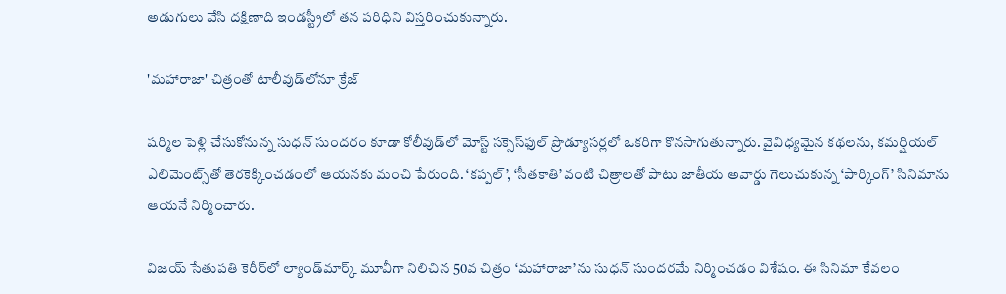అడుగులు వేసి దక్షిణాది ఇండస్ట్రీలో తన పరిధిని విస్తరించుకున్నారు.

'మహారాజా' చిత్రంతో టాలీవుడ్‌లోనూ క్రేజ్

షర్మిల పెళ్లి చేసుకోనున్న సుధన్ సుందరం కూడా కోలీవుడ్‌లో మోస్ట్ సక్సెస్‌ఫుల్ ప్రొడ్యూసర్లలో ఒకరిగా కొనసాగుతున్నారు. వైవిధ్యమైన కథలను, కమర్షియల్ ఎలిమెంట్స్‌తో తెరకెక్కించడంలో ఆయనకు మంచి పేరుంది. ‘కప్పల్’, ‘సీతకాతి’ వంటి చిత్రాలతో పాటు జాతీయ అవార్డు గెలుచుకున్న ‘పార్కింగ్’ సినిమాను ఆయనే నిర్మించారు.

విజయ్ సేతుపతి కెరీర్‌లో ల్యాండ్‌మార్క్ మూవీగా నిలిచిన 50వ చిత్రం ‘మహారాజా’ను సుధన్ సుందరమే నిర్మించడం విశేషం. ఈ సినిమా కేవలం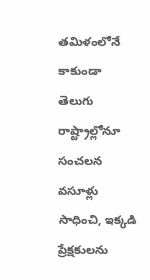తమిళంలోనే కాకుండా తెలుగు రాష్ట్రాల్లోనూ సంచలన వసూళ్లు సాధించి, ఇక్కడి ప్రేక్షకులను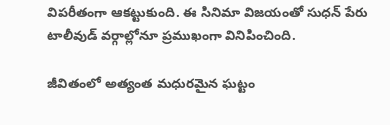విపరీతంగా ఆకట్టుకుంది. ఈ సినిమా విజయంతో సుధన్ పేరు టాలీవుడ్ వర్గాల్లోనూ ప్రముఖంగా వినిపించింది.

జీవితంలో అత్యంత మధురమైన ఘట్టం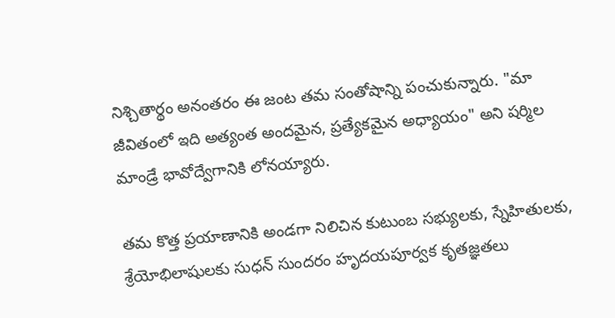నిశ్చితార్థం అనంతరం ఈ జంట తమ సంతోషాన్ని పంచుకున్నారు. "మా జీవితంలో ఇది అత్యంత అందమైన, ప్రత్యేకమైన అధ్యాయం" అని షర్మిల మాండ్రే భావోద్వేగానికి లోనయ్యారు.

తమ కొత్త ప్రయాణానికి అండగా నిలిచిన కుటుంబ సభ్యులకు, స్నేహితులకు, శ్రేయోభిలాషులకు సుధన్ సుందరం హృదయపూర్వక కృతజ్ఞతలు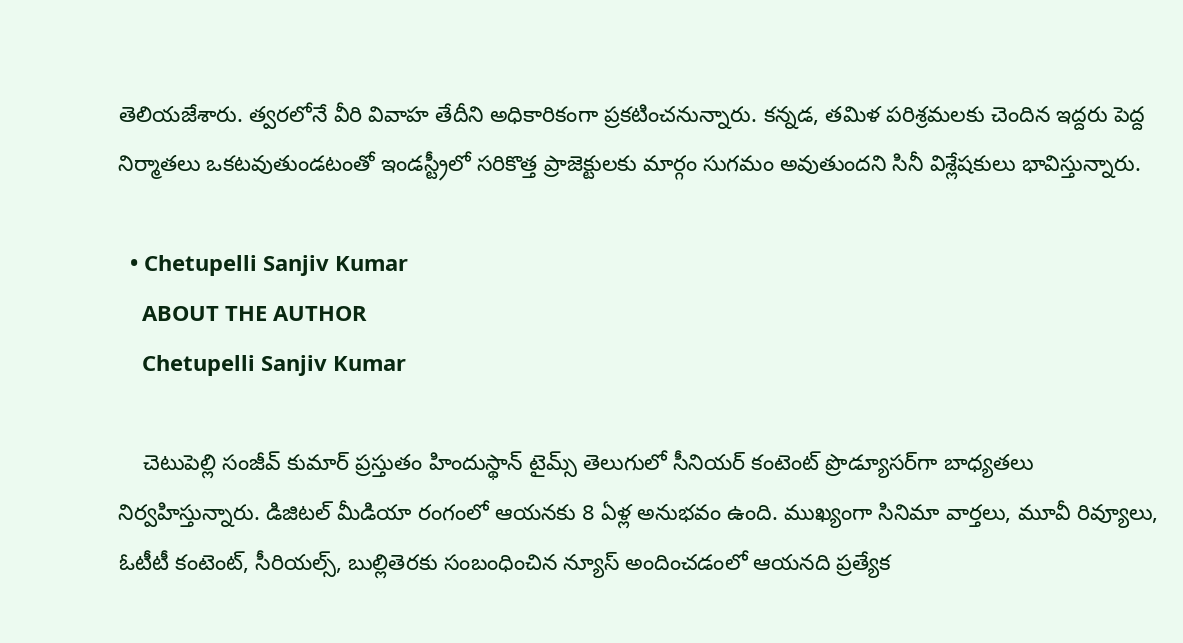తెలియజేశారు. త్వరలోనే వీరి వివాహ తేదీని అధికారికంగా ప్రకటించనున్నారు. కన్నడ, తమిళ పరిశ్రమలకు చెందిన ఇద్దరు పెద్ద నిర్మాతలు ఒకటవుతుండటంతో ఇండస్ట్రీలో సరికొత్త ప్రాజెక్టులకు మార్గం సుగమం అవుతుందని సినీ విశ్లేషకులు భావిస్తున్నారు.

  • Chetupelli Sanjiv Kumar
    ABOUT THE AUTHOR
    Chetupelli Sanjiv Kumar

    చెటుపెల్లి సంజీవ్ కుమార్ ప్రస్తుతం హిందుస్థాన్ టైమ్స్ తెలుగులో సీనియర్ కంటెంట్ ప్రొడ్యూసర్‌గా బాధ్యతలు నిర్వహిస్తున్నారు. డిజిటల్ మీడియా రంగంలో ఆయనకు 8 ఏళ్ల అనుభవం ఉంది. ముఖ్యంగా సినిమా వార్తలు, మూవీ రివ్యూలు, ఓటీటీ కంటెంట్, సీరియల్స్, బుల్లితెరకు సంబంధించిన న్యూస్ అందించడంలో ఆయనది ప్రత్యేక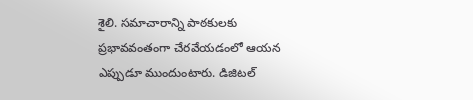శైలి. సమాచారాన్ని పాఠకులకు ప్రభావవంతంగా చేరవేయడంలో ఆయన ఎప్పుడూ ముందుంటారు. డిజిటల్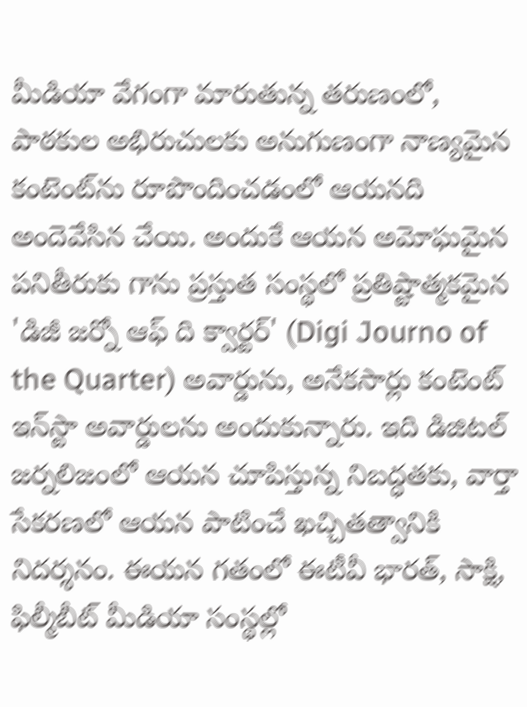మీడియా వేగంగా మారుతున్న తరుణంలో, పాఠకుల అభిరుచులకు అనుగుణంగా నాణ్యమైన కంటెంట్‌ను రూపొందించడంలో ఆయనది అందెవేసిన చేయి. అందుకే ఆయన అమోఘమైన పనితీరుకు గాను ప్రస్తుత సంస్థలో ప్రతిష్టాత్మకమైన 'డిజీ జర్నో ఆఫ్ ది క్వార్టర్' (Digi Journo of the Quarter) అవార్డును, అనేకసార్లు కంటెంట్ ఇన్‌స్టా అవార్డులను అందుకున్నారు. ఇది డిజిటల్ జర్నలిజంలో ఆయన చూపిస్తున్న నిబద్ధతకు, వార్తా సేకరణలో ఆయన పాటించే ఖచ్చితత్వానికి నిదర్శనం. ఈయన గతంలో ఈటీవీ భారత్, సాక్షి, ఫిల్మీబీట్ మీడియా సంస్థల్లో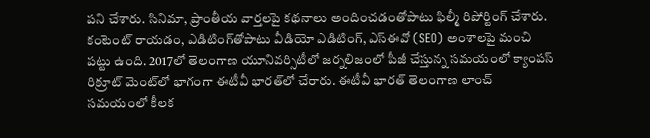పని చేశారు. సినిమా, ప్రాంతీయ వార్తలపై కథనాలు అందించడంతోపాటు ఫిల్మీ రిపోర్టింగ్ చేశారు. కంటెంట్ రాయడం, ఎడిటింగ్‌తోపాటు వీడియో ఎడిటింగ్, ఎస్‌ఈవో (SEO) అంశాలపై మంచి పట్టు ఉంది. 2017లో తెలంగాణ యూనివర్సిటీలో జర్నలిజంలో పీజీ చేస్తున్న సమయంలో క్యాంపస్ రిక్రూట్ మెంట్‌లో భాగంగా ఈటీవీ భారత్‌లో చేరారు. ఈటీవీ భారత్ తెలంగాణ లాంచ్ సమయంలో కీలక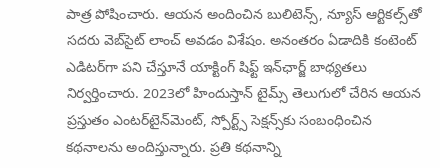పాత్ర పోషించారు. ఆయన అందించిన బులిటెన్స్, న్యూస్ ఆర్టికల్స్‌తో సదరు వెబ్‌సైట్ లాంచ్ అవడం విశేషం. అనంతరం ఏడాదికి కంటెంట్ ఎడిటర్‌గా పని చేస్తూనే యాక్టింగ్ షిఫ్ట్ ఇన్‌ఛార్జ్ బాధ్యతలు నిర్వర్తించారు. 2023లో హిందుస్తాన్ టైమ్స్ తెలుగులో చేరిన ఆయన ప్రస్తుతం ఎంటర్‌టైన్‌మెంట్, స్పోర్ట్స్ సెక్షన్స్‌కు సంబంధించిన కథనాలను అందిస్తున్నారు. ప్రతి కథనాన్ని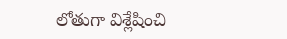లోతుగా విశ్లేషించి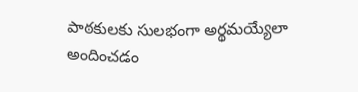పాఠకులకు సులభంగా అర్థమయ్యేలా అందించడం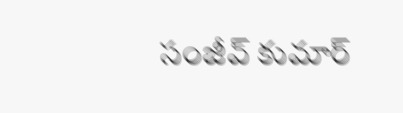సంజీవ్ కుమార్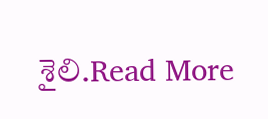శైలి.Read More